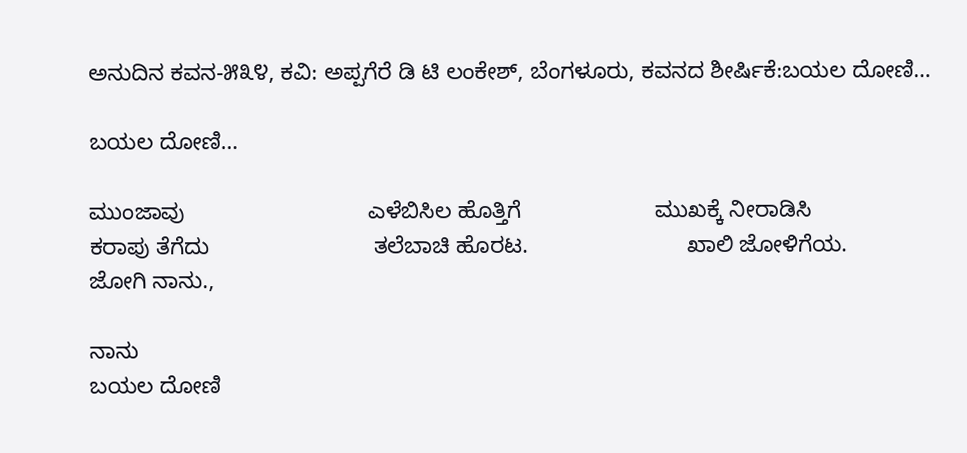ಅನುದಿನ ಕವನ-೫೩೪, ಕವಿ: ಅಪ್ಪಗೆರೆ ಡಿ ಟಿ ಲಂಕೇಶ್, ಬೆಂಗಳೂರು, ಕವನದ ಶೀರ್ಷಿಕೆ:ಬಯಲ ದೋಣಿ…

ಬಯಲ ದೋಣಿ…

ಮುಂಜಾವು                             ಎಳೆಬಿಸಿಲ ಹೊತ್ತಿಗೆ                     ಮುಖಕ್ಕೆ ನೀರಾಡಿಸಿ                           ಕರಾಪು ತೆಗೆದು                          ತಲೆಬಾಚಿ ಹೊರಟ.                         ಖಾಲಿ ಜೋಳಿಗೆಯ.                     ಜೋಗಿ ನಾನು.,

ನಾನು
ಬಯಲ ದೋಣಿ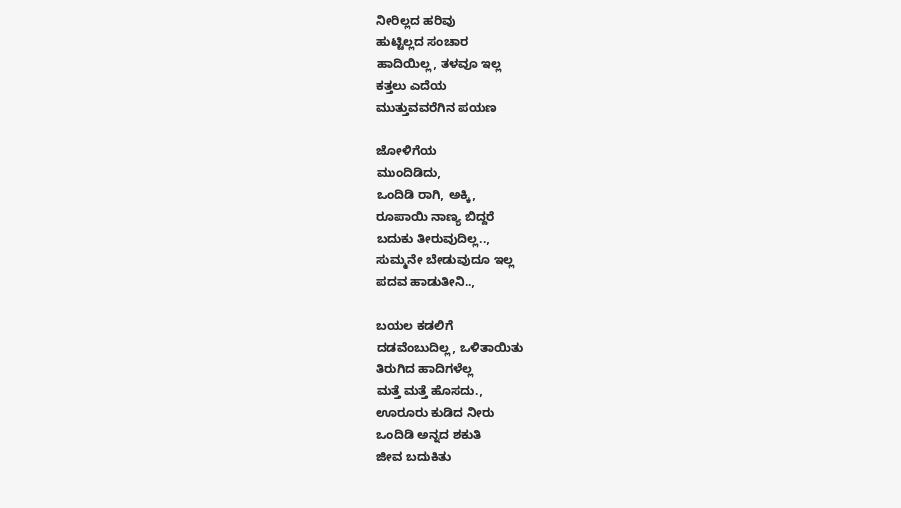ನೀರಿಲ್ಲದ ಹರಿವು
ಹುಟ್ಟಿಲ್ಲದ ಸಂಚಾರ
ಹಾದಿಯಿಲ್ಲ, ತಳವೂ ಇಲ್ಲ
ಕತ್ತಲು ಎದೆಯ
ಮುತ್ತುವವರೆಗಿನ ಪಯಣ

ಜೋಳಿಗೆಯ
ಮುಂದಿಡಿದು,
ಒಂದಿಡಿ ರಾಗಿ, ಅಕ್ಕಿ,
ರೂಪಾಯಿ ನಾಣ್ಯ ಬಿದ್ದರೆ
ಬದುಕು ತೀರುವುದಿಲ್ಲ..,
ಸುಮ್ಮನೇ ಬೇಡುವುದೂ ಇಲ್ಲ
ಪದವ ಹಾಡುತೀನಿ..,

ಬಯಲ ಕಡಲಿಗೆ
ದಡವೆಂಬುದಿಲ್ಲ, ಒಳಿತಾಯಿತು
ತಿರುಗಿದ ಹಾದಿಗಳೆಲ್ಲ
ಮತ್ತೆ ಮತ್ತೆ ಹೊಸದು.,
ಊರೂರು ಕುಡಿದ ನೀರು
ಒಂದಿಡಿ ಅನ್ನದ ಶಕುತಿ
ಜೀವ ಬದುಕಿತು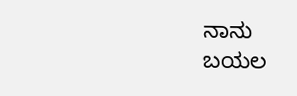ನಾನು
ಬಯಲ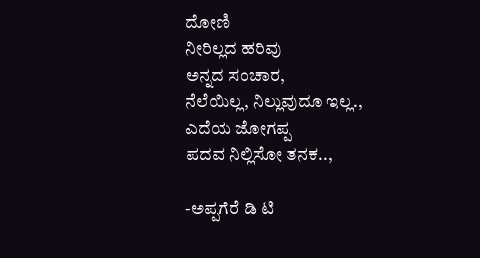ದೋಣಿ
ನೀರಿಲ್ಲದ ಹರಿವು
ಅನ್ನದ ಸಂಚಾರ,
ನೆಲೆಯಿಲ್ಲ, ನಿಲ್ಲುವುದೂ ಇಲ್ಲ.,
ಎದೆಯ ಜೋಗಪ್ಪ
ಪದವ ನಿಲ್ಲಿಸೋ ತನಕ..,

-ಅಪ್ಪಗೆರೆ ಡಿ ಟಿ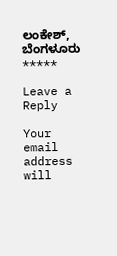ಲಂಕೇಶ್, ಬೆಂಗಳೂರು
*****

Leave a Reply

Your email address will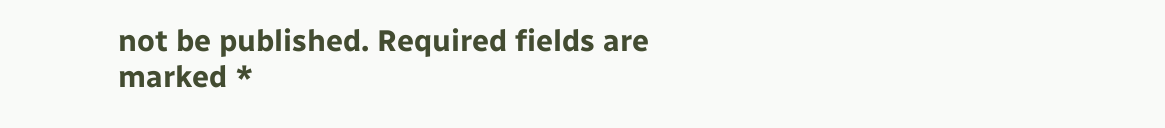not be published. Required fields are marked *